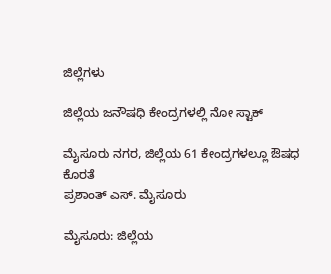ಜಿಲ್ಲೆಗಳು

ಜಿಲ್ಲೆಯ ಜನೌಷಧಿ ಕೇಂದ್ರಗಳಲ್ಲಿ ನೋ ಸ್ಟಾಕ್‌

ಮೈಸೂರು ನಗರ, ಜಿಲ್ಲೆಯ 61 ಕೇಂದ್ರಗಳಲ್ಲೂ ಔಷಧ ಕೊರತೆ
ಪ್ರಶಾಂತ್ ಎಸ್. ಮೈಸೂರು

ಮೈಸೂರು: ಜಿಲ್ಲೆಯ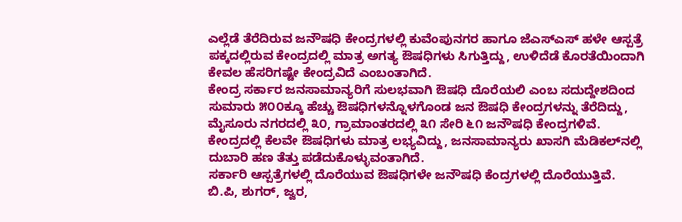ಎಲ್ಲೆಡೆ ತೆರೆದಿರುವ ಜನೌಷಧಿ ಕೇಂದ್ರಗಳಲ್ಲಿ ಕುವೆಂಪುನಗರ ಹಾಗೂ ಜೆಎಸ್‌ಎಸ್ ಹಳೇ ಆಸ್ಪತ್ರೆ ಪಕ್ಕದಲ್ಲಿರುವ ಕೇಂದ್ರದಲ್ಲಿ ಮಾತ್ರ ಅಗತ್ಯ ಔಷಧಿಗಳು ಸಿಗುತ್ತಿದ್ದು, ಉಳಿದೆಡೆ ಕೊರತೆಯಿಂದಾಗಿ ಕೇವಲ ಹೆಸರಿಗಷ್ಟೇ ಕೇಂದ್ರವಿದೆ ಎಂಬಂತಾಗಿದೆ.
ಕೇಂದ್ರ ಸರ್ಕಾರ ಜನಸಾಮಾನ್ಯರಿಗೆ ಸುಲಭವಾಗಿ ಔಷಧಿ ದೊರೆಯಲಿ ಎಂಬ ಸದುದ್ದೇಶದಿಂದ ಸುಮಾರು ೫೦೦ಕ್ಕೂ ಹೆಚ್ಚು ಔಷಧಿಗಳನ್ನೊಳಗೊಂಡ ಜನ ಔಷಧಿ ಕೇಂದ್ರಗಳನ್ನು ತೆರೆದಿದ್ದು, ಮೈಸೂರು ನಗರದಲ್ಲಿ ೩೦, ಗ್ರಾಮಾಂತರದಲ್ಲಿ ೩೧ ಸೇರಿ ೬೧ ಜನೌಷಧಿ ಕೇಂದ್ರಗಳಿವೆ. ಕೇಂದ್ರದಲ್ಲಿ ಕೆಲವೇ ಔಷಧಿಗಳು ಮಾತ್ರ ಲಭ್ಯವಿದ್ದು, ಜನಸಾಮಾನ್ಯರು ಖಾಸಗಿ ಮೆಡಿಕಲ್‌ನಲ್ಲಿ ದುಬಾರಿ ಹಣ ತೆತ್ತು ಪಡೆದುಕೊಳ್ಳುವಂತಾಗಿದೆ.
ಸರ್ಕಾರಿ ಆಸ್ಪತ್ರೆಗಳಲ್ಲಿ ದೊರೆಯುವ ಔಷಧಿಗಳೇ ಜನೌಷಧಿ ಕೆಂದ್ರಗಳಲ್ಲಿ ದೊರೆಯುತ್ತಿವೆ. ಬಿ.ಪಿ, ಶುಗರ್, ಜ್ವರ,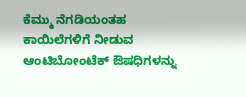ಕೆಮ್ಮು ನೆಗಡಿಯಂತಹ ಕಾಯಿಲೆಗಳಿಗೆ ನೀಡುವ ಆಂಟಿಬೋಂಟೆಕ್ ಔಷಧಿಗಳನ್ನು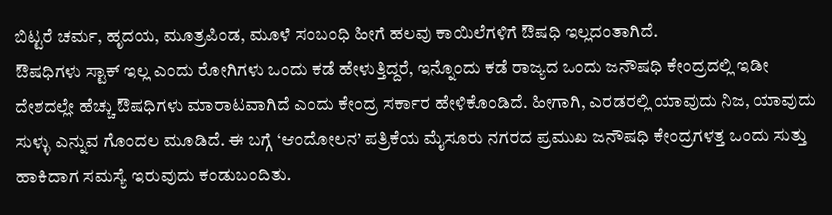ಬಿಟ್ಟರೆ ಚರ್ಮ, ಹೃದಯ, ಮೂತ್ರಪಿಂಡ, ಮೂಳೆ ಸಂಬಂಧಿ ಹೀಗೆ ಹಲವು ಕಾಯಿಲೆಗಳಿಗೆ ಔಷಧಿ ಇಲ್ಲದಂತಾಗಿದೆ.
ಔಷಧಿಗಳು ಸ್ಟಾಕ್ ಇಲ್ಲ ಎಂದು ರೋಗಿಗಳು ಒಂದು ಕಡೆ ಹೇಳುತ್ತಿದ್ದರೆ, ಇನ್ನೊಂದು ಕಡೆ ರಾಜ್ಯದ ಒಂದು ಜನೌಷಧಿ ಕೇಂದ್ರದಲ್ಲಿ ಇಡೀ ದೇಶದಲ್ಲೇ ಹೆಚ್ಚು ಔಷಧಿಗಳು ಮಾರಾಟವಾಗಿದೆ ಎಂದು ಕೇಂದ್ರ ಸರ್ಕಾರ ಹೇಳಿಕೊಂಡಿದೆ. ಹೀಗಾಗಿ, ಎರಡರಲ್ಲಿ ಯಾವುದು ನಿಜ, ಯಾವುದು ಸುಳ್ಳು ಎನ್ನುವ ಗೊಂದಲ ಮೂಡಿದೆ. ಈ ಬಗ್ಗೆ ‘ಆಂದೋಲನ’ ಪತ್ರಿಕೆಯ ಮೈಸೂರು ನಗರದ ಪ್ರಮುಖ ಜನೌಷಧಿ ಕೇಂದ್ರಗಳತ್ತ ಒಂದು ಸುತ್ತು ಹಾಕಿದಾಗ ಸಮಸ್ಯೆ ಇರುವುದು ಕಂಡುಬಂದಿತು.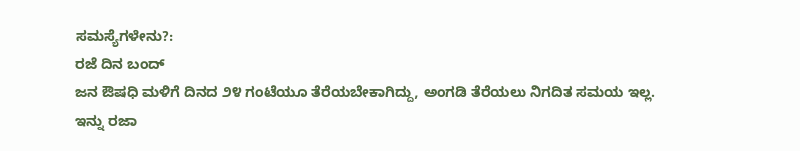ಸಮಸ್ಯೆಗಳೇನು?:
ರಜೆ ದಿನ ಬಂದ್
ಜನ ಔಷಧಿ ಮಳಿಗೆ ದಿನದ ೨೪ ಗಂಟೆಯೂ ತೆರೆಯಬೇಕಾಗಿದ್ದು, ಅಂಗಡಿ ತೆರೆಯಲು ನಿಗದಿತ ಸಮಯ ಇಲ್ಲ. ಇನ್ನು ರಜಾ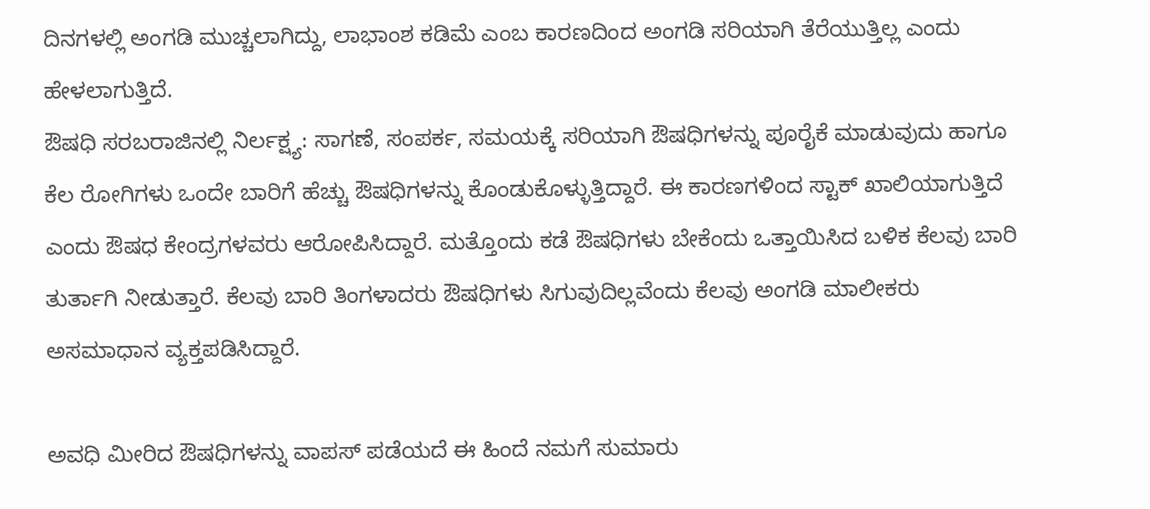ದಿನಗಳಲ್ಲಿ ಅಂಗಡಿ ಮುಚ್ಚಲಾಗಿದ್ದು, ಲಾಭಾಂಶ ಕಡಿಮೆ ಎಂಬ ಕಾರಣದಿಂದ ಅಂಗಡಿ ಸರಿಯಾಗಿ ತೆರೆಯುತ್ತಿಲ್ಲ ಎಂದು ಹೇಳಲಾಗುತ್ತಿದೆ.
ಔಷಧಿ ಸರಬರಾಜಿನಲ್ಲಿ ನಿರ್ಲಕ್ಷ್ಯ: ಸಾಗಣೆ, ಸಂಪರ್ಕ, ಸಮಯಕ್ಕೆ ಸರಿಯಾಗಿ ಔಷಧಿಗಳನ್ನು ಪೂರೈಕೆ ಮಾಡುವುದು ಹಾಗೂ ಕೆಲ ರೋಗಿಗಳು ಒಂದೇ ಬಾರಿಗೆ ಹೆಚ್ಚು ಔಷಧಿಗಳನ್ನು ಕೊಂಡುಕೊಳ್ಳುತ್ತಿದ್ದಾರೆ. ಈ ಕಾರಣಗಳಿಂದ ಸ್ಟಾಕ್ ಖಾಲಿಯಾಗುತ್ತಿದೆ ಎಂದು ಔಷಧ ಕೇಂದ್ರಗಳವರು ಆರೋಪಿಸಿದ್ದಾರೆ. ಮತ್ತೊಂದು ಕಡೆ ಔಷಧಿಗಳು ಬೇಕೆಂದು ಒತ್ತಾಯಿಸಿದ ಬಳಿಕ ಕೆಲವು ಬಾರಿ ತುರ್ತಾಗಿ ನೀಡುತ್ತಾರೆ. ಕೆಲವು ಬಾರಿ ತಿಂಗಳಾದರು ಔಷಧಿಗಳು ಸಿಗುವುದಿಲ್ಲವೆಂದು ಕೆಲವು ಅಂಗಡಿ ಮಾಲೀಕರು ಅಸಮಾಧಾನ ವ್ಯಕ್ತಪಡಿಸಿದ್ದಾರೆ.

ಅವಧಿ ಮೀರಿದ ಔಷಧಿಗಳನ್ನು ವಾಪಸ್ ಪಡೆಯದೆ ಈ ಹಿಂದೆ ನಮಗೆ ಸುಮಾರು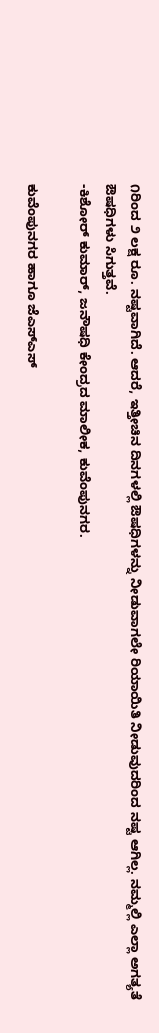೧ರಿಂದ ೨ ಲಕ್ಷ ರೂ. ನಷ್ಟವಾಗಿದೆ. ಆದರೆ, ಇತ್ತೀಚಿನ ದಿನಗಳಲ್ಲಿ ಔಷಧಿಗಳನ್ನು ನೀಡುವಾಗಲೇ ರಿಯಾಯಿತಿ ನೀಡುವುದರಿಂದ ನಷ್ಟ ಆಗಿಲ್ಲ. ನಮ್ಮಲ್ಲಿ ಎಲ್ಲಾ ಅಗತ್ಯತೆ ಔಷಧಿಗಳು ಸಿಗುತ್ತವೆ.
-ಕಿಶೋರ್ ಕುಮಾರ್, ಜನೌಷಧಿ ಕೇಂದ್ರದ ಮಾಲೀಕ, ಕುವೆಂಪುನಗರ.

ಕುವೆಂಪುನಗರ ಹಾಗೂ ಜೆಎಸ್‌ಎಸ್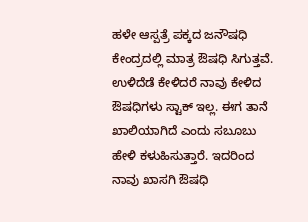ಹಳೇ ಆಸ್ಪತ್ರೆ ಪಕ್ಕದ ಜನೌಷಧಿ ಕೇಂದ್ರದಲ್ಲಿ ಮಾತ್ರ ಔಷಧಿ ಸಿಗುತ್ತವೆ. ಉಳಿದೆಡೆ ಕೇಳಿದರೆ ನಾವು ಕೇಳಿದ ಔಷಧಿಗಳು ಸ್ಟಾಕ್ ಇಲ್ಲ. ಈಗ ತಾನೆ ಖಾಲಿಯಾಗಿದೆ ಎಂದು ಸಬೂಬು ಹೇಳಿ ಕಳುಹಿಸುತ್ತಾರೆ. ಇದರಿಂದ ನಾವು ಖಾಸಗಿ ಔಷಧಿ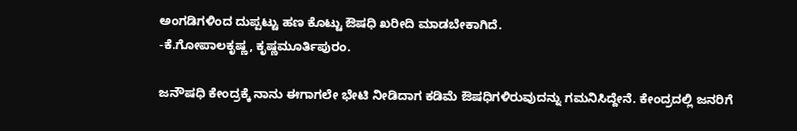ಅಂಗಡಿಗಳಿಂದ ದುಪ್ಪಟ್ಟು ಹಣ ಕೊಟ್ಟು ಔಷಧಿ ಖರೀದಿ ಮಾಡಬೇಕಾಗಿದೆ.
-ಕೆ.ಗೋಪಾಲಕೃಷ್ಣ, ಕೃಷ್ಣಮೂರ್ತಿಪುರಂ.

ಜನೌಷಧಿ ಕೇಂದ್ರಕ್ಕೆ ನಾನು ಈಗಾಗಲೇ ಭೇಟಿ ನೀಡಿದಾಗ ಕಡಿಮೆ ಔಷಧಿಗಳಿರುವುದನ್ನು ಗಮನಿಸಿದ್ದೇನೆ. ಕೇಂದ್ರದಲ್ಲಿ ಜನರಿಗೆ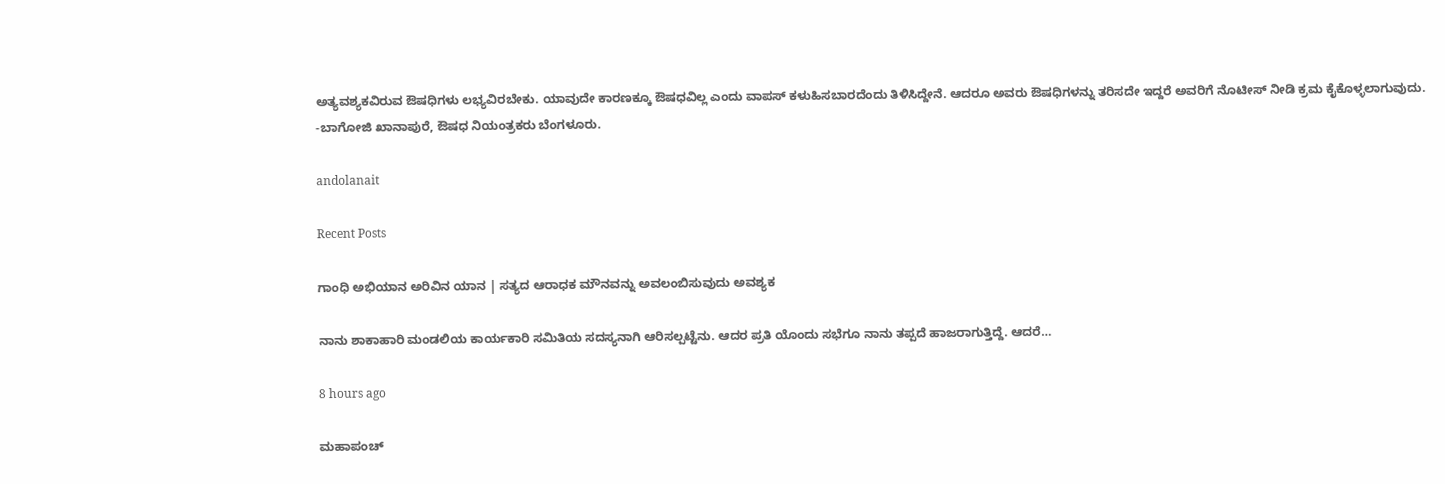ಅತ್ಯವಶ್ಯಕವಿರುವ ಔಷಧಿಗಳು ಲಭ್ಯವಿರಬೇಕು. ಯಾವುದೇ ಕಾರಣಕ್ಕೂ ಔಷಧವಿಲ್ಲ ಎಂದು ವಾಪಸ್ ಕಳುಹಿಸಬಾರದೆಂದು ತಿಳಿಸಿದ್ದೇನೆ. ಆದರೂ ಅವರು ಔಷಧಿಗಳನ್ನು ತರಿಸದೇ ಇದ್ದರೆ ಅವರಿಗೆ ನೊಟೀಸ್ ನೀಡಿ ಕ್ರಮ ಕೈಕೊಳ್ಳಲಾಗುವುದು.
-ಬಾಗೋಜಿ ಖಾನಾಪುರೆ, ಔಷಧ ನಿಯಂತ್ರಕರು ಬೆಂಗಳೂರು.

andolanait

Recent Posts

ಗಾಂಧಿ ಅಭಿಯಾನ ಅರಿವಿನ ಯಾನ | ಸತ್ಯದ ಆರಾಧಕ ಮೌನವನ್ನು ಅವಲಂಬಿಸುವುದು ಅವಶ್ಯಕ

ನಾನು ಶಾಕಾಹಾರಿ ಮಂಡಲಿಯ ಕಾರ್ಯಕಾರಿ ಸಮಿತಿಯ ಸದಸ್ಯನಾಗಿ ಆರಿಸಲ್ಪಟ್ಟೆನು. ಆದರ ಪ್ರತಿ ಯೊಂದು ಸಭೆಗೂ ನಾನು ತಪ್ಪದೆ ಹಾಜರಾಗುತ್ತಿದ್ದೆ. ಆದರೆ…

8 hours ago

ಮಹಾಪಂಚ್‌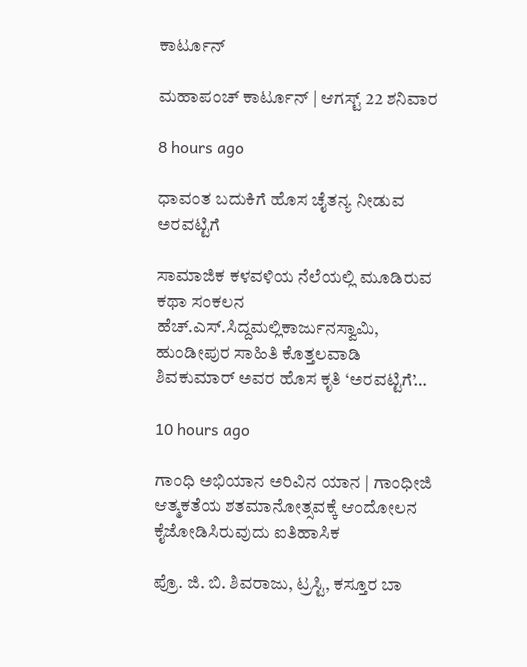ಕಾರ್ಟೂನ್‌

ಮಹಾಪಂಚ್‌ ಕಾರ್ಟೂನ್‌ | ಆಗಸ್ಟ್‌ 22 ಶನಿವಾರ

8 hours ago

ಧಾವಂತ ಬದುಕಿಗೆ ಹೊಸ ಚೈತನ್ಯ ನೀಡುವ ಅರವಟ್ಟಿಗೆ

ಸಾಮಾಜಿಕ ಕಳವಳಿಯ ನೆಲೆಯಲ್ಲಿ ಮೂಡಿರುವ ಕಥಾ ಸಂಕಲನ ಹೆಚ್.ಎಸ್.ಸಿದ್ದಮಲ್ಲಿಕಾರ್ಜುನಸ್ವಾಮಿ, ಹುಂಡೀಪುರ ಸಾಹಿತಿ ಕೊತ್ತಲವಾಡಿ ಶಿವಕುಮಾರ್ ಅವರ ಹೊಸ ಕೃತಿ ‘ಅರವಟ್ಟಿಗೆ’…

10 hours ago

ಗಾಂಧಿ ಅಭಿಯಾನ ಅರಿವಿನ ಯಾನ | ಗಾಂಧೀಜಿ ಆತ್ಮಕತೆಯ ಶತಮಾನೋತ್ಸವಕ್ಕೆ ಆಂದೋಲನ ಕೈಜೋಡಿಸಿರುವುದು ಐತಿಹಾಸಿಕ

ಪ್ರೊ. ಜಿ. ಬಿ. ಶಿವರಾಜು, ಟ್ರಸ್ಟಿ, ಕಸ್ತೂರ ಬಾ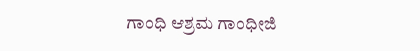ಗಾಂಧಿ ಆಶ್ರಮ ಗಾಂಧೀಜಿ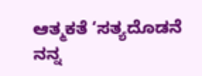ಆತ್ಮಕತೆ ‘ಸತ್ಯದೊಡನೆ ನನ್ನ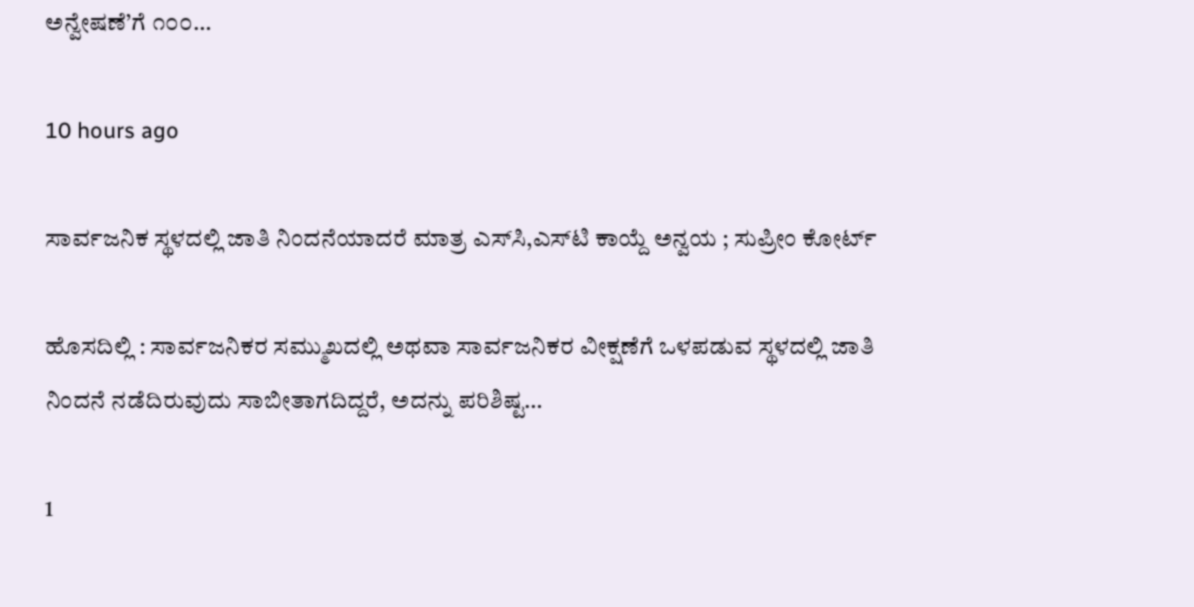ಅನ್ವೇಷಣೆ’ಗೆ ೧೦೦…

10 hours ago

ಸಾರ್ವಜನಿಕ ಸ್ಥಳದಲ್ಲಿ ಜಾತಿ ನಿಂದನೆಯಾದರೆ ಮಾತ್ರ ಎಸ್‌ಸಿ,ಎಸ್‌ಟಿ ಕಾಯ್ದೆ ಅನ್ವಯ ; ಸುಪ್ರೀಂ ಕೋರ್ಟ್‌

ಹೊಸದಿಲ್ಲಿ : ಸಾರ್ವಜನಿಕರ ಸಮ್ಮುಖದಲ್ಲಿ ಅಥವಾ ಸಾರ್ವಜನಿಕರ ವೀಕ್ಷಣೆಗೆ ಒಳಪಡುವ ಸ್ಥಳದಲ್ಲಿ ಜಾತಿ ನಿಂದನೆ ನಡೆದಿರುವುದು ಸಾಬೀತಾಗದಿದ್ದರೆ, ಅದನ್ನು ಪರಿಶಿಷ್ಟ…

1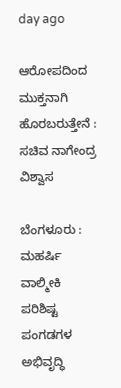day ago

ಆರೋಪದಿಂದ ಮುಕ್ತನಾಗಿ ಹೊರಬರುತ್ತೇನೆ : ಸಚಿವ ನಾಗೇಂದ್ರ ವಿಶ್ವಾಸ

ಬೆಂಗಳೂರು : ಮಹರ್ಷಿ ವಾಲ್ಮೀಕಿ ಪರಿಶಿಷ್ಟ ಪಂಗಡಗಳ ಅಭಿವೃದ್ಧಿ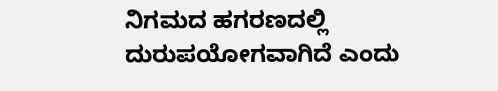ನಿಗಮದ ಹಗರಣದಲ್ಲಿ ದುರುಪಯೋಗವಾಗಿದೆ ಎಂದು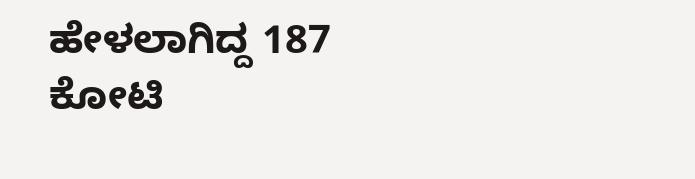ಹೇಳಲಾಗಿದ್ದ 187 ಕೋಟಿ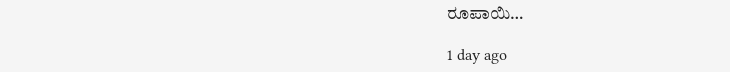ರೂಪಾಯಿ…

1 day ago